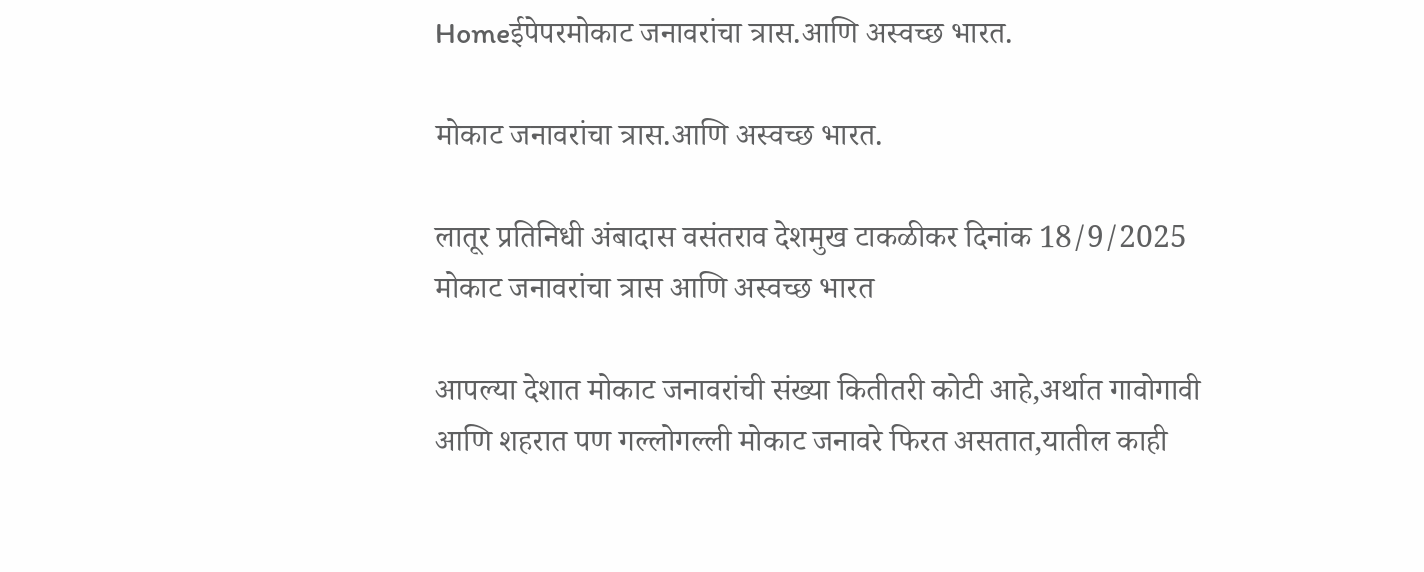Homeईपेपरमोकाट जनावरांचा त्रास.आणि अस्वच्छ भारत.

मोकाट जनावरांचा त्रास.आणि अस्वच्छ भारत.

लातूर प्रतिनिधी अंबादास वसंतराव देशमुख टाकळीकर दिनांक 18/9/2025 मोकाट जनावरांचा त्रास आणि अस्वच्छ भारत

आपल्या देशात मोकाट जनावरांची संख्या कितीतरी कोटी आहे,अर्थात गावोगावी आणि शहरात पण गल्लोगल्ली मोकाट जनावरे फिरत असतात,यातील काही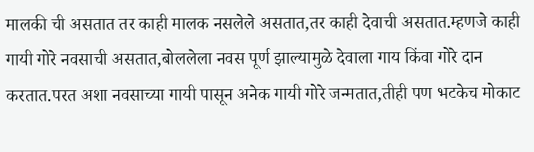मालकी ची असतात तर काही मालक नसलेले असतात,तर काही देवाची असतात.म्हणजे काही गायी गोरे नवसाची असतात,बोललेला नवस पूर्ण झाल्यामुळे देवाला गाय किंवा गोरे दान करतात.परत अशा नवसाच्या गायी पासून अनेक गायी गोरे जन्मतात,तीही पण भटकेच मोकाट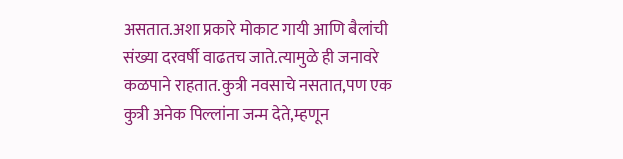असतात.अशा प्रकारे मोकाट गायी आणि बैलांची संख्या दरवर्षी वाढतच जाते.त्यामुळे ही जनावरे कळपाने राहतात.कुत्री नवसाचे नसतात,पण एक कुत्री अनेक पिल्लांना जन्म देते,म्हणून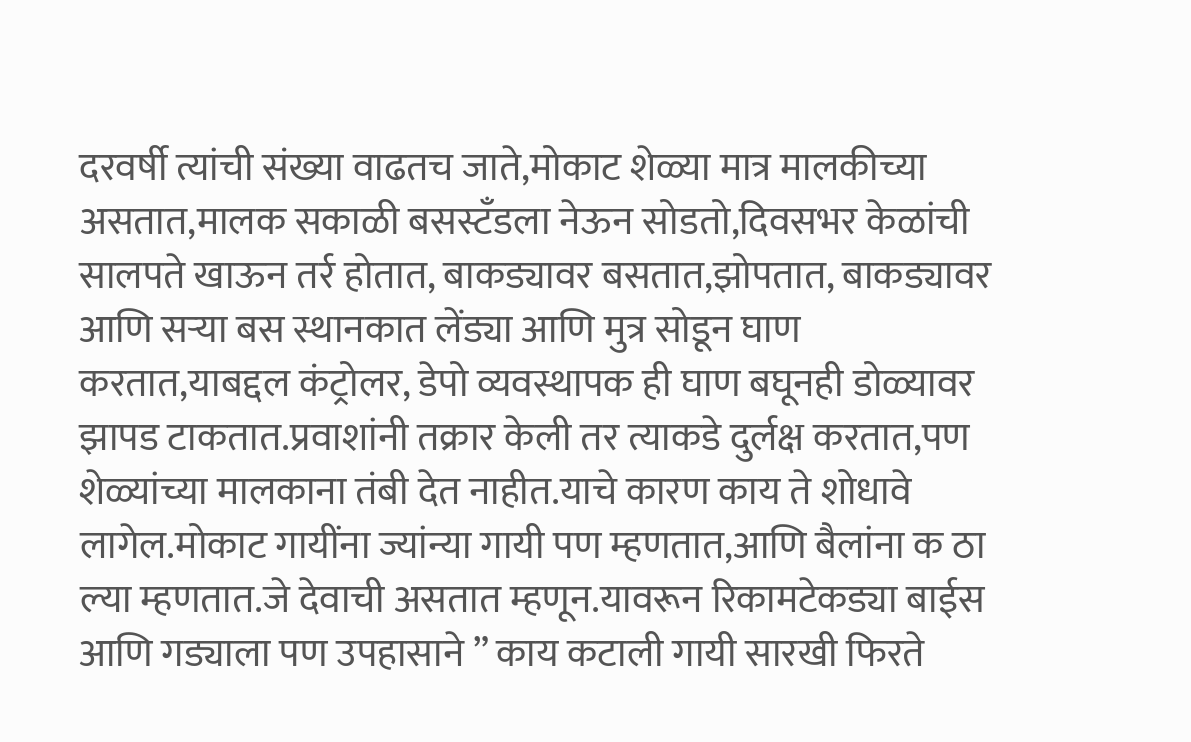दरवर्षी त्यांची संख्या वाढतच जाते,मोकाट शेळ्या मात्र मालकीच्या असतात,मालक सकाळी बसस्टँडला नेऊन सोडतो,दिवसभर केळांची सालपते खाऊन तर्र होतात, बाकड्यावर बसतात,झोपतात, बाकड्यावर आणि सऱ्या बस स्थानकात लेंड्या आणि मुत्र सोडून घाण करतात,याबद्दल कंट्रोलर, डेपो व्यवस्थापक ही घाण बघूनही डोळ्यावर झापड टाकतात.प्रवाशांनी तक्रार केली तर त्याकडे दुर्लक्ष करतात,पण शेळ्यांच्या मालकाना तंबी देत नाहीत.याचे कारण काय ते शोधावे लागेल.मोकाट गायींना ज्यांन्या गायी पण म्हणतात,आणि बैलांना क ठा ल्या म्हणतात.जे देवाची असतात म्हणून.यावरून रिकामटेकड्या बाईस आणि गड्याला पण उपहासाने ” काय कटाली गायी सारखी फिरते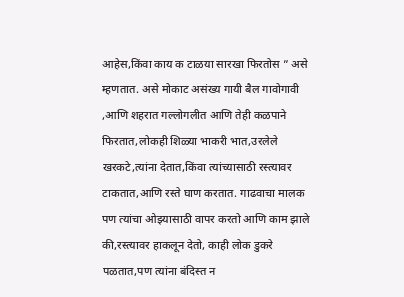आहेस,किंवा काय क टाळया सारखा फिरतोस ” असे म्हणतात. असे मोकाट असंख्य गायी बैल गावोगावी ,आणि शहरात गल्लोगलीत आणि तेही कळपाने फिरतात,लोकही शिळ्या भाकरी भात,उरलेले खरकटे,त्यांना देतात,किंवा त्यांच्यासाठी रस्त्यावर टाकतात,आणि रस्ते घाण करतात. गाढवाचा मालक पण त्यांचा ओझ्यासाठी वापर करतो आणि काम झाले की,रस्त्यावर हाकलून देतो, काही लोक डुकरे पळतात,पण त्यांना बंदिस्त न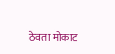ठेवता मोकाट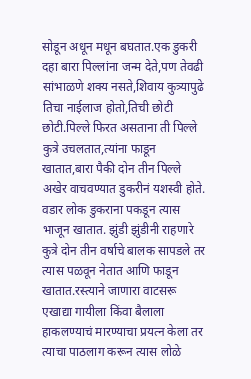सोडून अधून मधून बघतात.एक डुकरी दहा बारा पिल्लांना जन्म देते,पण तेवढी सांभाळणे शक्य नसते,शिवाय कुत्र्यापुढे तिचा नाईलाज होतो,तिची छोटी छोटी.पिल्ले फिरत असताना ती पिल्ले कुत्रे उचलतात,त्यांना फाडून खातात,बारा पैकी दोन तीन पिल्ले अखेर वाचवण्यात डुकरीनं यशस्वी होते. वडार लोक डुकराना पकडून त्यास भाजून खातात. झुंडी झुंडीनी राहणारे कुत्रे दोन तीन वर्षाचे बालक सापडले तर त्यास पळवून नेतात आणि फाडून खातात.रस्त्याने जाणारा वाटसरू एखाद्या गायीला किंवा बैलाला हाकलण्याचं मारण्याचा प्रयत्न केला तर त्याचा पाठलाग करून त्यास लोळे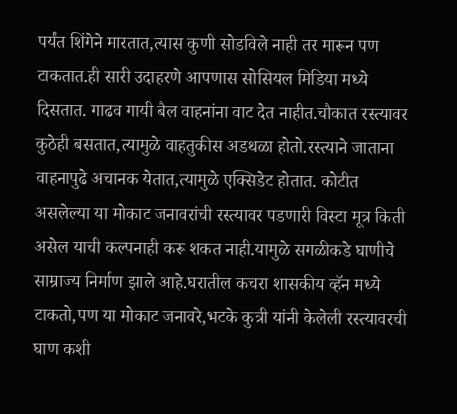पर्यंत शिंगेने मारतात,त्यास कुणी सोडविले नाही तर मारून पण टाकतात.ही सारी उदाहरणे आपणास सोसियल मिडिया मध्ये दिसतात. गाढव गायी बैल वाहनांना वाट देत नाहीत.चौकात रस्त्यावर कुठेही बसतात,त्यामुळे वाहतुकीस अडथळा होतो.रस्त्याने जाताना वाहनापुढे अचानक येतात,त्यामुळे एक्सिडेट होतात. कोटीत असलेल्या या मोकाट जनावरांची रस्त्यावर पडणारी विस्टा मूत्र किती असेल याची कल्पनाही करू शकत नाही.यामुळे सगळीकडे घाणीचे साम्राज्य निर्माण झाले आहे.घरातील कचरा शासकीय व्हॅन मध्ये टाकतो,पण या मोकाट जनावरे,भटके कुत्री यांनी केलेली रस्त्यावरची घाण कशी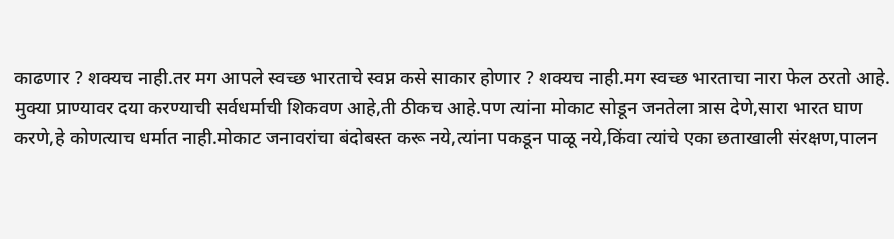काढणार ? शक्यच नाही.तर मग आपले स्वच्छ भारताचे स्वप्न कसे साकार होणार ? शक्यच नाही.मग स्वच्छ भारताचा नारा फेल ठरतो आहे. मुक्या प्राण्यावर दया करण्याची सर्वधर्माची शिकवण आहे,ती ठीकच आहे.पण त्यांना मोकाट सोडून जनतेला त्रास देणे,सारा भारत घाण करणे,हे कोणत्याच धर्मात नाही.मोकाट जनावरांचा बंदोबस्त करू नये,त्यांना पकडून पाळू नये,किंवा त्यांचे एका छताखाली संरक्षण,पालन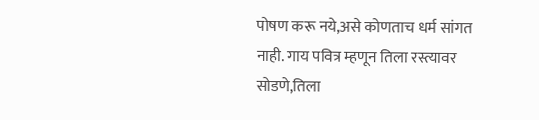पोषण करू नये,असे कोणताच धर्म सांगत नाही. गाय पवित्र म्हणून तिला रस्त्यावर सोडणे,तिला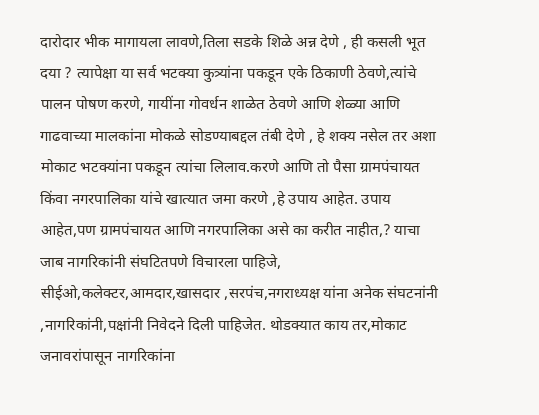दारोदार भीक मागायला लावणे,तिला सडके शिळे अन्न देणे , ही कसली भूत दया ? त्यापेक्षा या सर्व भटक्या कुत्र्यांना पकडून एके ठिकाणी ठेवणे,त्यांचे पालन पोषण करणे, गायींना गोवर्धन शाळेत ठेवणे आणि शेळ्या आणि गाढवाच्या मालकांना मोकळे सोडण्याबद्दल तंबी देणे , हे शक्य नसेल तर अशा मोकाट भटक्यांना पकडून त्यांचा लिलाव.करणे आणि तो पैसा ग्रामपंचायत किंवा नगरपालिका यांचे खात्यात जमा करणे ,हे उपाय आहेत. उपाय आहेत,पण ग्रामपंचायत आणि नगरपालिका असे का करीत नाहीत,? याचा जाब नागरिकांनी संघटितपणे विचारला पाहिजे, सीईओ,कलेक्टर,आमदार,खासदार ,सरपंच,नगराध्यक्ष यांना अनेक संघटनांनी ,नागरिकांनी,पक्षांनी निवेदने दिली पाहिजेत. थोडक्यात काय तर,मोकाट जनावरांपासून नागरिकांना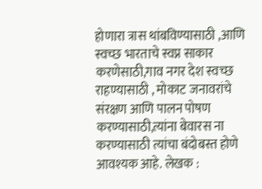होणारा त्रास थांबविण्यासाठी ,आणि स्वच्छ भारताचे स्वप्न साकार करणेसाठी,गाव नगर देश स्वच्छ राहण्यासाठी , मोकाट जनावरांचे संरक्षण आणि पालन पोषण करण्यासाठी,त्यांना बेवारस ना करण्यासाठी त्यांचा बंदोबस्त होणे आवश्यक आहे. लेखक :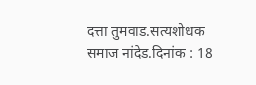दत्ता तुमवाड.सत्यशोधक समाज नांदेड.दिनांक : 18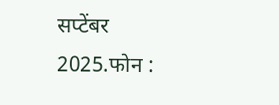सप्टेंबर 2025.फोन :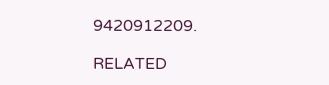9420912209.

RELATED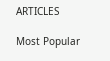ARTICLES

Most Popular